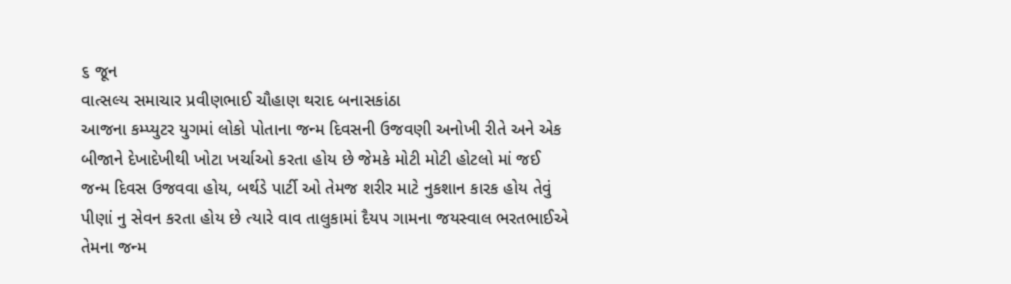૬ જૂન
વાત્સલ્ય સમાચાર પ્રવીણભાઈ ચૌહાણ થરાદ બનાસકાંઠા
આજના કમ્પ્યુટર યુગમાં લોકો પોતાના જન્મ દિવસની ઉજવણી અનોખી રીતે અને એક બીજાને દેખાદેખીથી ખોટા ખર્ચાઓ કરતા હોય છે જેમકે મોટી મોટી હોટલો માં જઈ જન્મ દિવસ ઉજવવા હોય, બર્થડે પાર્ટી ઓ તેમજ શરીર માટે નુકશાન કારક હોય તેવું પીણાં નુ સેવન કરતા હોય છે ત્યારે વાવ તાલુકામાં દૈયપ ગામના જયસ્વાલ ભરતભાઈએ તેમના જન્મ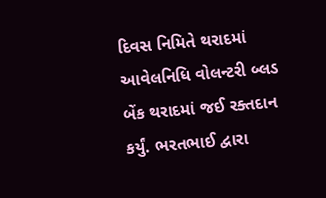દિવસ નિમિતે થરાદમાં આવેલનિધિ વોલન્ટરી બ્લડ બેંક થરાદમાં જઈ રક્તદાન કર્યું. ભરતભાઈ દ્વારા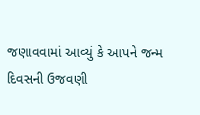જણાવવામાં આવ્યું કે આપને જન્મ દિવસની ઉજવણી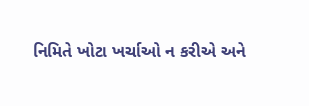નિમિતે ખોટા ખર્ચાઓ ન કરીએ અને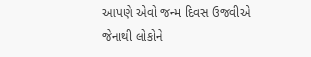આપણે એવો જન્મ દિવસ ઉજવીએ જેનાથી લોકોને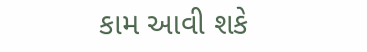કામ આવી શકે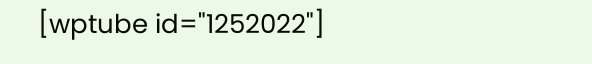[wptube id="1252022"]